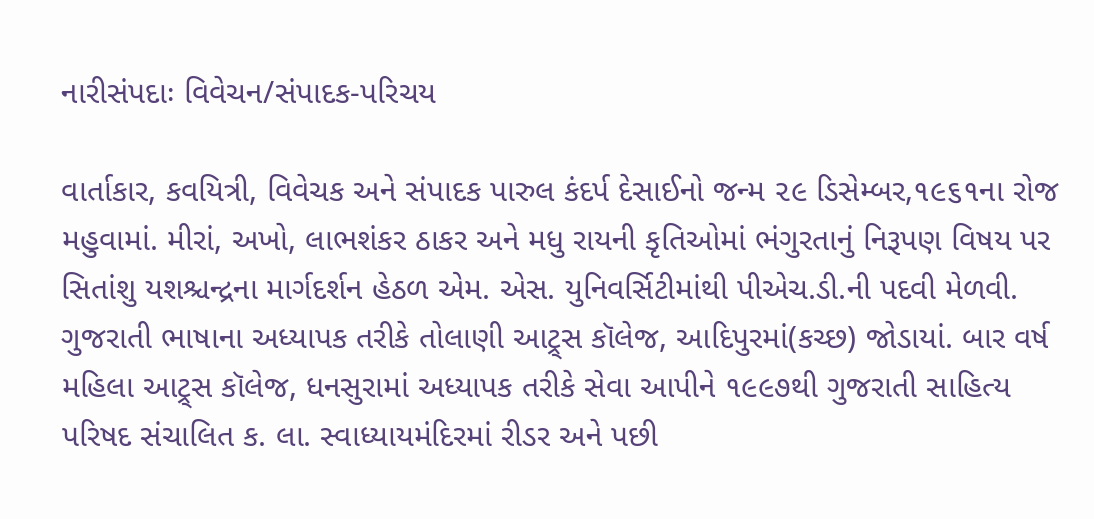નારીસંપદાઃ વિવેચન/સંપાદક-પરિચય

વાર્તાકાર, કવયિત્રી, વિવેચક અને સંપાદક પારુલ કંદર્પ દેસાઈનો જન્મ ૨૯ ડિસેમ્બર,૧૯૬૧ના રોજ મહુવામાં. મીરાં, અખો, લાભશંકર ઠાકર અને મધુ રાયની કૃતિઓમાં ભંગુરતાનું નિરૂપણ વિષય પર સિતાંશુ યશશ્ચન્દ્રના માર્ગદર્શન હેઠળ એમ. એસ. યુનિવર્સિટીમાંથી પીએચ.ડી.ની પદવી મેળવી. ગુજરાતી ભાષાના અધ્યાપક તરીકે તોલાણી આટ્ર્સ કૉલેજ, આદિપુરમાં(કચ્છ) જોડાયાં. બાર વર્ષ મહિલા આટ્ર્સ કૉલેજ, ધનસુરામાં અધ્યાપક તરીકે સેવા આપીને ૧૯૯૭થી ગુજરાતી સાહિત્ય પરિષદ સંચાલિત ક. લા. સ્વાધ્યાયમંદિરમાં રીડર અને પછી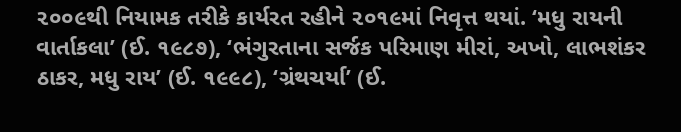૨૦૦૯થી નિયામક તરીકે કાર્યરત રહીને ૨૦૧૯માં નિવૃત્ત થયાં. ‘મધુ રાયની વાર્તાકલા’ (ઈ. ૧૯૮૭), ‘ભંગુરતાના સર્જક પરિમાણ મીરાં, અખો, લાભશંકર ઠાકર, મધુ રાય’ (ઈ. ૧૯૯૮), ‘ગ્રંથચર્યા’ (ઈ.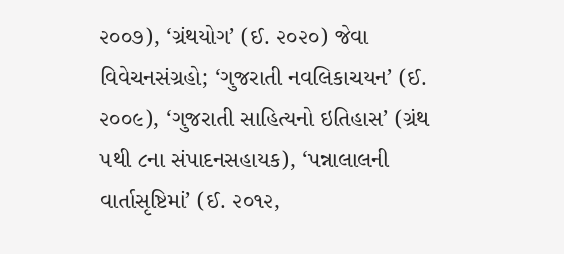૨૦૦૭), ‘ગ્રંથયોગ’ (ઈ. ૨૦૨૦) જેવા વિવેચનસંગ્રહો; ‘ગુજરાતી નવલિકાચયન’ (ઈ. ૨૦૦૯), ‘ગુજરાતી સાહિત્યનો ઇતિહાસ’ (ગ્રંથ ૫થી ૮ના સંપાદનસહાયક), ‘પન્નાલાલની વાર્તાસૃષ્ટિમાં’ (ઈ. ૨૦૧૨,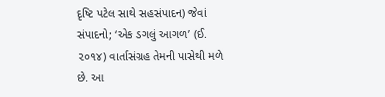દૃષ્ટિ પટેલ સાથે સહસંપાદન) જેવાં સંપાદનો; ‘એક ડગલું આગળ’ (ઈ. ૨૦૧૪) વાર્તાસંગ્રહ તેમની પાસેથી મળે છે. આ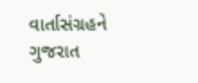વાર્તાસંગ્રહને ગુજરાત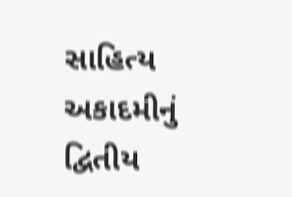સાહિત્ય અકાદમીનું દ્વિતીય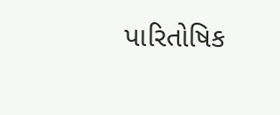પારિતોષિક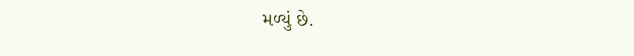મળ્યું છે.